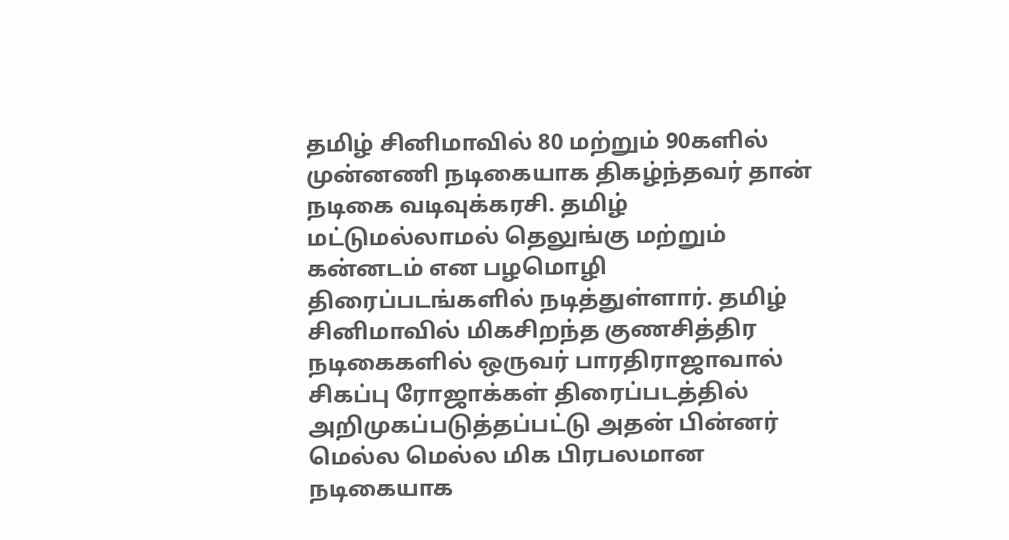தமிழ் சினிமாவில் 80 மற்றும் 90களில் முன்னணி நடிகையாக திகழ்ந்தவர் தான் நடிகை வடிவுக்கரசி. தமிழ் மட்டுமல்லாமல் தெலுங்கு மற்றும் கன்னடம் என பழமொழி திரைப்படங்களில் நடித்துள்ளார். தமிழ் சினிமாவில் மிகசிறந்த குணசித்திர நடிகைகளில் ஒருவர் பாரதிராஜாவால் சிகப்பு ரோஜாக்கள் திரைப்படத்தில் அறிமுகப்படுத்தப்பட்டு அதன் பின்னர் மெல்ல மெல்ல மிக பிரபலமான நடிகையாக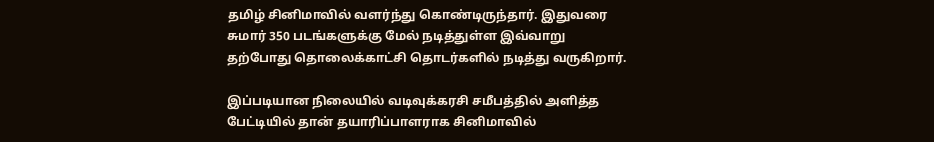தமிழ் சினிமாவில் வளர்ந்து கொண்டிருந்தார். இதுவரை சுமார் 350 படங்களுக்கு மேல் நடித்துள்ள இவ்வாறு தற்போது தொலைக்காட்சி தொடர்களில் நடித்து வருகிறார்.

இப்படியான நிலையில் வடிவுக்கரசி சமீபத்தில் அளித்த பேட்டியில் தான் தயாரிப்பாளராக சினிமாவில்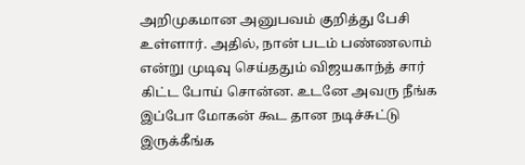அறிமுகமான அனுபவம் குறித்து பேசி உள்ளார். அதில், நான் படம் பண்ணலாம் என்று முடிவு செய்ததும் விஜயகாந்த் சார் கிட்ட போய் சொன்ன. உடனே அவரு நீங்க இப்போ மோகன் கூட தான நடிச்சுட்டு இருக்கீங்க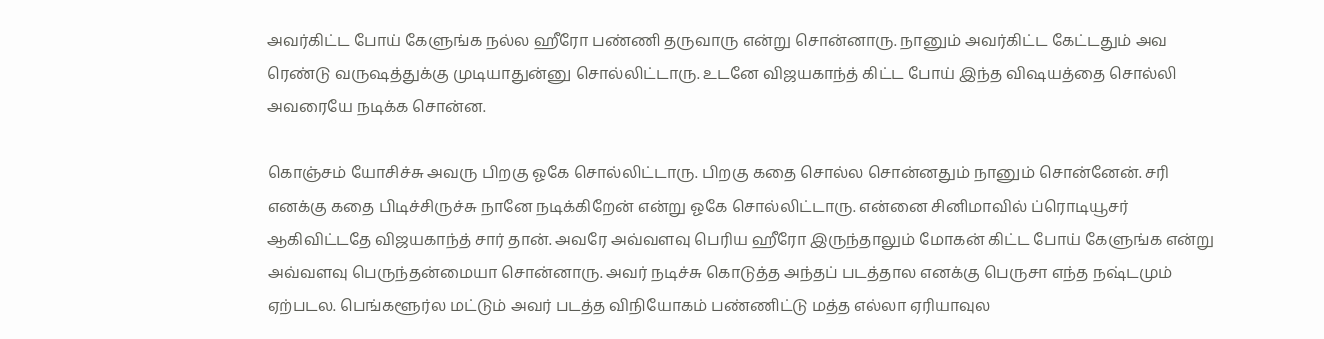அவர்கிட்ட போய் கேளுங்க நல்ல ஹீரோ பண்ணி தருவாரு என்று சொன்னாரு. நானும் அவர்கிட்ட கேட்டதும் அவ ரெண்டு வருஷத்துக்கு முடியாதுன்னு சொல்லிட்டாரு. உடனே விஜயகாந்த் கிட்ட போய் இந்த விஷயத்தை சொல்லி அவரையே நடிக்க சொன்ன.

கொஞ்சம் யோசிச்சு அவரு பிறகு ஓகே சொல்லிட்டாரு. பிறகு கதை சொல்ல சொன்னதும் நானும் சொன்னேன். சரி எனக்கு கதை பிடிச்சிருச்சு நானே நடிக்கிறேன் என்று ஓகே சொல்லிட்டாரு. என்னை சினிமாவில் ப்ரொடியூசர் ஆகிவிட்டதே விஜயகாந்த் சார் தான். அவரே அவ்வளவு பெரிய ஹீரோ இருந்தாலும் மோகன் கிட்ட போய் கேளுங்க என்று அவ்வளவு பெருந்தன்மையா சொன்னாரு. அவர் நடிச்சு கொடுத்த அந்தப் படத்தால எனக்கு பெருசா எந்த நஷ்டமும் ஏற்படல. பெங்களூர்ல மட்டும் அவர் படத்த விநியோகம் பண்ணிட்டு மத்த எல்லா ஏரியாவுல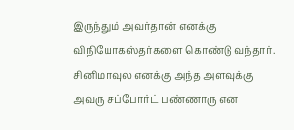இருந்தும் அவர்தான் எனக்கு விநியோகஸ்தர்களை கொண்டு வந்தார். சினிமாவுல எனக்கு அந்த அளவுக்கு அவரு சப்போர்ட் பண்ணாரு என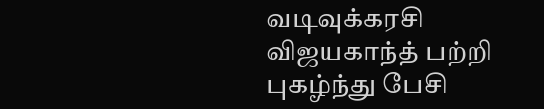வடிவுக்கரசி விஜயகாந்த் பற்றி புகழ்ந்து பேசி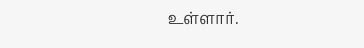உள்ளார்.